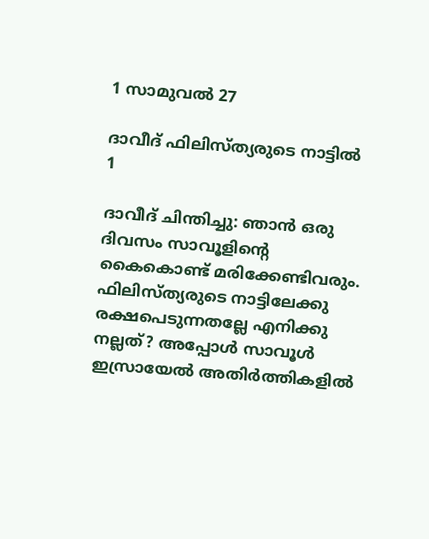1 സാമുവല്‍ 27

ദാവീദ് ഫിലിസ്ത്യരുടെ നാട്ടില്‍
1

ദാവീദ് ചിന്തിച്ചു: ഞാന്‍ ഒരു ദിവസം സാവൂളിന്റെ കൈകൊണ്ട് മരിക്കേണ്ടിവരും. ഫിലിസ്ത്യരുടെ നാട്ടിലേക്കു രക്ഷപെടുന്നതല്ലേ എനിക്കു നല്ലത്? അപ്പോള്‍ സാവൂള്‍ ഇസ്രായേല്‍ അതിര്‍ത്തികളില്‍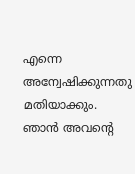എന്നെ അന്വേഷിക്കുന്നതു മതിയാക്കും. ഞാന്‍ അവന്റെ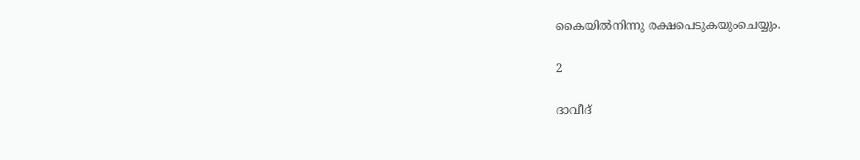കൈയില്‍നിന്നു രക്ഷപെടുകയുംചെയ്യും.

2

ദാവീദ്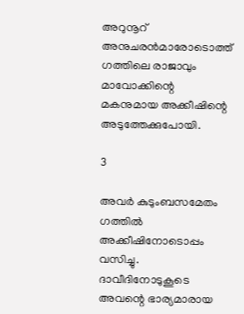അറുനൂറ് അനുചരന്‍മാരോടൊത്ത് ഗത്തിലെ രാജാവും മാവോക്കിന്റെ മകനുമായ അക്കീഷിന്റെ അടുത്തേക്കുപോയി.

3

അവര്‍ കുടുംബസമേതം ഗത്തില്‍ അക്കീഷിനോടൊപ്പം വസിച്ചു. ദാവീദിനോടുകൂടെ അവന്റെ ഭാര്യമാരായ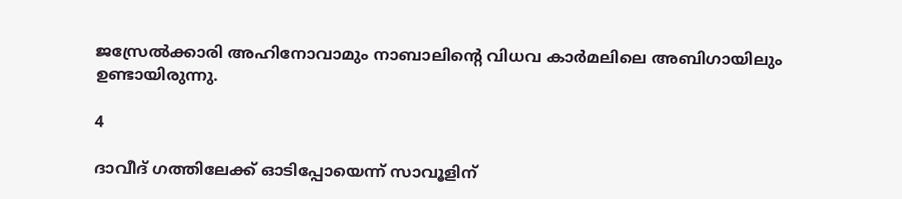ജസ്രേല്‍ക്കാരി അഹിനോവാമും നാബാലിന്റെ വിധവ കാര്‍മലിലെ അബിഗായിലും ഉണ്ടായിരുന്നു.

4

ദാവീദ് ഗത്തിലേക്ക് ഓടിപ്പോയെന്ന് സാവൂളിന്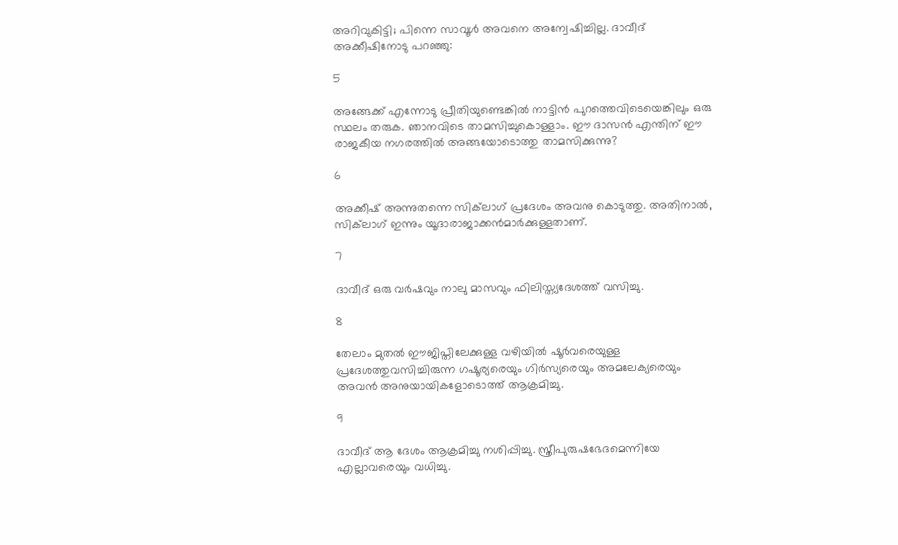അറിവുകിട്ടി; പിന്നെ സാവൂള്‍ അവനെ അന്വേഷിച്ചില്ല. ദാവീദ് അക്കീഷിനോടു പറഞ്ഞു:

5

അങ്ങേക്ക് എന്നോടു പ്രീതിയുണ്ടെങ്കില്‍ നാട്ടിന്‍ പുറത്തെവിടെയെങ്കിലും ഒരു സ്ഥലം തരുക. ഞാനവിടെ താമസിച്ചുകൊള്ളാം. ഈ ദാസന്‍ എന്തിന് ഈ രാജകീയ നഗരത്തില്‍ അങ്ങയോടൊത്തു താമസിക്കുന്നു?

6

അക്കീഷ് അന്നുതന്നെ സിക്‌ലാഗ് പ്രദേശം അവനു കൊടുത്തു. അതിനാല്‍, സിക്‌ലാഗ് ഇന്നും യൂദാരാജാക്കന്‍മാര്‍ക്കുള്ളതാണ്.

7

ദാവീദ് ഒരു വര്‍ഷവും നാലു മാസവും ഫിലിസ്ത്യദേശത്ത് വസിച്ചു.

8

തേലാം മുതല്‍ ഈജിപ്തിലേക്കുള്ള വഴിയില്‍ ഷൂര്‍വരെയുള്ള പ്രദേശത്തുവസിച്ചിരുന്ന ഗഷൂര്യരെയും ഗിര്‍സ്യരെയും അമലേക്യരെയും അവന്‍ അനുയായികളോടൊത്ത് ആക്രമിച്ചു.

9

ദാവീദ് ആ ദേശം ആക്രമിച്ചു നശിപ്പിച്ചു. സ്ത്രീപുരുഷഭേദമെന്നിയേ എല്ലാവരെയും വധിച്ചു.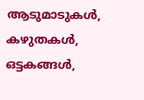ആടുമാടുകള്‍, കഴുതകള്‍, ഒട്ടകങ്ങള്‍,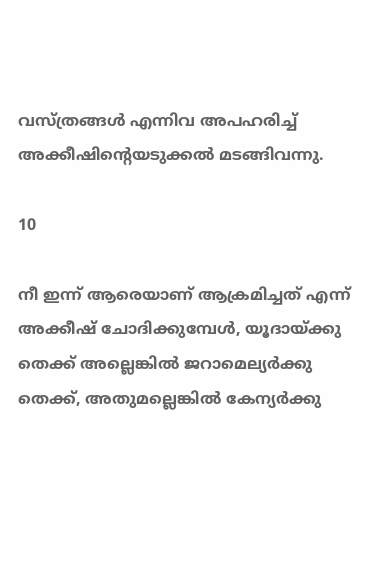വസ്ത്രങ്ങള്‍ എന്നിവ അപഹരിച്ച് അക്കീഷിന്റെയടുക്കല്‍ മടങ്ങിവന്നു.

10

നീ ഇന്ന് ആരെയാണ് ആക്രമിച്ചത് എന്ന് അക്കീഷ് ചോദിക്കുമ്പേള്‍, യൂദായ്ക്കു തെക്ക് അല്ലെങ്കില്‍ ജറാമെല്യര്‍ക്കു തെക്ക്, അതുമല്ലെങ്കില്‍ കേന്യര്‍ക്കു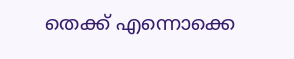തെക്ക് എന്നൊക്കെ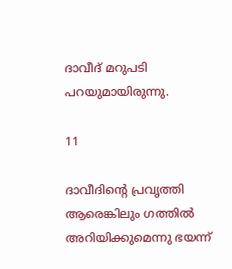ദാവീദ് മറുപടി പറയുമായിരുന്നു.

11

ദാവീദിന്റെ പ്രവൃത്തി ആരെങ്കിലും ഗത്തില്‍ അറിയിക്കുമെന്നു ഭയന്ന്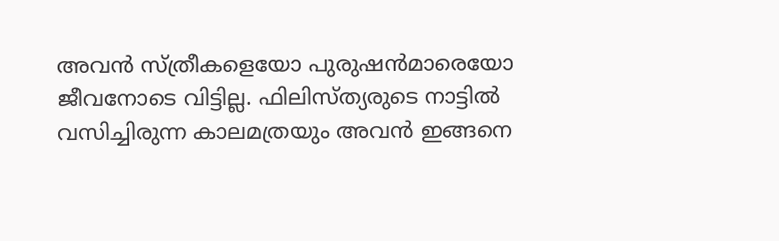അവന്‍ സ്ത്രീകളെയോ പുരുഷന്‍മാരെയോ ജീവനോടെ വിട്ടില്ല. ഫിലിസ്ത്യരുടെ നാട്ടില്‍ വസിച്ചിരുന്ന കാലമത്രയും അവന്‍ ഇങ്ങനെ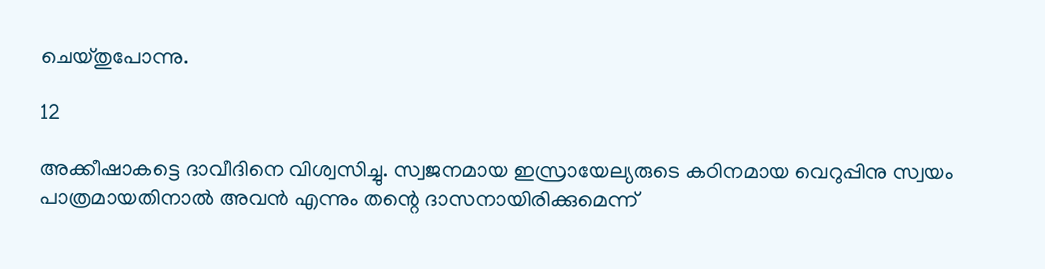ചെയ്തുപോന്നു.

12

അക്കീഷാകട്ടെ ദാവീദിനെ വിശ്വസിച്ചു. സ്വജനമായ ഇസ്രായേല്യരുടെ കഠിനമായ വെറുപ്പിനു സ്വയം പാത്രമായതിനാല്‍ അവന്‍ എന്നും തന്റെ ദാസനായിരിക്കുമെന്ന്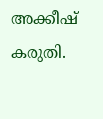അക്കീഷ് കരുതി.